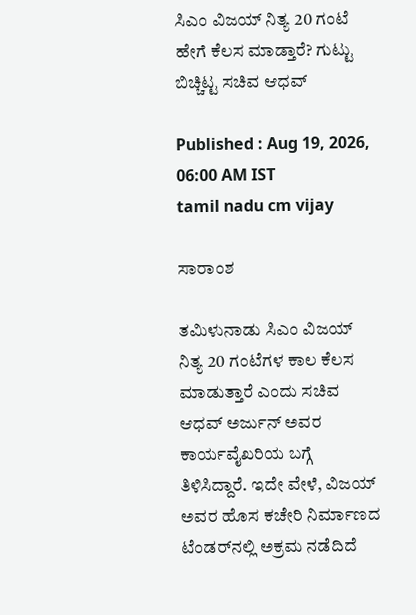ಸಿಎಂ ವಿಜಯ್ ನಿತ್ಯ 20 ಗಂಟೆ ಹೇಗೆ ಕೆಲಸ ಮಾಡ್ತಾರೆ? ಗುಟ್ಟು ಬಿಚ್ಚಿಟ್ಟ ಸಚಿವ ಆಧವ್

Published : Aug 19, 2026, 06:00 AM IST
tamil nadu cm vijay

ಸಾರಾಂಶ

ತಮಿಳುನಾಡು ಸಿಎಂ ವಿಜಯ್ ನಿತ್ಯ 20 ಗಂಟೆಗಳ ಕಾಲ ಕೆಲಸ ಮಾಡುತ್ತಾರೆ ಎಂದು ಸಚಿವ ಆಧವ್ ಅರ್ಜುನ್ ಅವರ ಕಾರ್ಯವೈಖರಿಯ ಬಗ್ಗೆ ತಿಳಿಸಿದ್ದಾರೆ. ಇದೇ ವೇಳೆ, ವಿಜಯ್ ಅವರ ಹೊಸ ಕಚೇರಿ ನಿರ್ಮಾಣದ ಟೆಂಡರ್‌ನಲ್ಲಿ ಅಕ್ರಮ ನಡೆದಿದೆ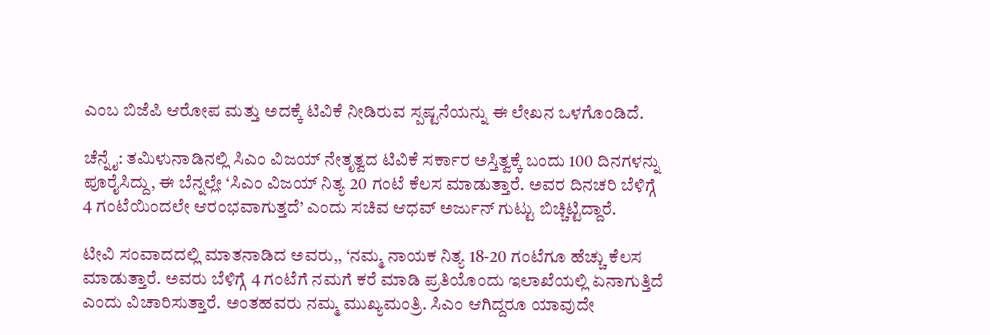ಎಂಬ ಬಿಜೆಪಿ ಆರೋಪ ಮತ್ತು ಅದಕ್ಕೆ ಟಿವಿಕೆ ನೀಡಿರುವ ಸ್ಪಷ್ಟನೆಯನ್ನು ಈ ಲೇಖನ ಒಳಗೊಂಡಿದೆ.

ಚೆನ್ನೈ: ತಮಿಳುನಾಡಿನಲ್ಲಿ ಸಿಎಂ ವಿಜಯ್‌ ನೇತೃತ್ವದ ಟಿವಿಕೆ ಸರ್ಕಾರ ಅಸ್ತಿತ್ವಕ್ಕೆ ಬಂದು 100 ದಿನಗಳನ್ನು ಪೂರೈಸಿದ್ದು, ಈ ಬೆನ್ನಲ್ಲೇ ‘ಸಿಎಂ ವಿಜಯ್‌ ನಿತ್ಯ 20 ಗಂಟೆ ಕೆಲಸ ಮಾಡುತ್ತಾರೆ. ಅವರ ದಿನಚರಿ ಬೆಳಿಗ್ಗೆ 4 ಗಂಟೆಯಿಂದಲೇ ಆರಂಭವಾಗುತ್ತದೆ’ ಎಂದು ಸಚಿವ ಆಧವ್‌ ಅರ್ಜುನ್‌ ಗುಟ್ಟು ಬಿಚ್ಚಿಟ್ಟಿದ್ದಾರೆ.

ಟೀವಿ ಸಂವಾದದಲ್ಲಿ ಮಾತನಾಡಿದ ಅವರು,, ‘ನಮ್ಮ ನಾಯಕ ನಿತ್ಯ 18-20 ಗಂಟೆಗೂ ಹೆಚ್ಚು ಕೆಲಸ ಮಾಡುತ್ತಾರೆ. ಅವರು ಬೆಳಿಗ್ಗೆ 4 ಗಂಟೆಗೆ ನಮಗೆ ಕರೆ ಮಾಡಿ ಪ್ರತಿಯೊಂದು ಇಲಾಖೆಯಲ್ಲಿ ಏನಾಗುತ್ತಿದೆ ಎಂದು ವಿಚಾರಿಸುತ್ತಾರೆ. ಅಂತಹವರು ನಮ್ಮ ಮುಖ್ಯಮಂತ್ರಿ. ಸಿಎಂ ಆಗಿದ್ದರೂ ಯಾವುದೇ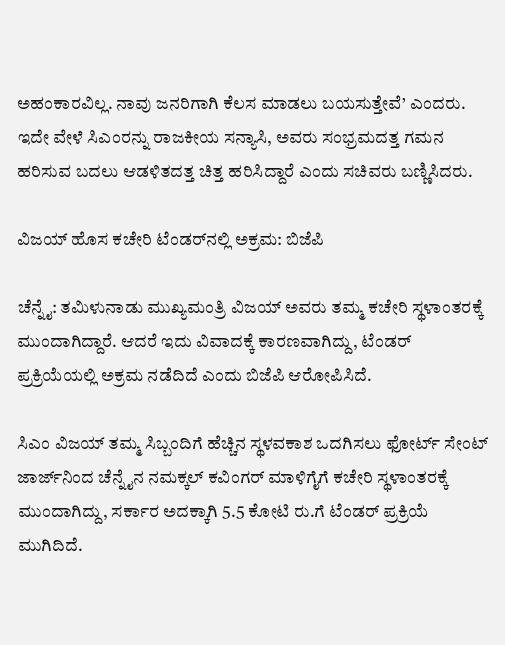ಅಹಂಕಾರವಿಲ್ಲ. ನಾವು ಜನರಿಗಾಗಿ ಕೆಲಸ ಮಾಡಲು ಬಯಸುತ್ತೇವೆ’ ಎಂದರು. ಇದೇ ವೇಳೆ ಸಿಎಂರನ್ನು ರಾಜಕೀಯ ಸನ್ಯಾಸಿ, ಅವರು ಸಂಭ್ರಮದತ್ತ ಗಮನ ಹರಿಸುವ ಬದಲು ಆಡಳಿತದತ್ತ ಚಿತ್ತ ಹರಿಸಿದ್ದಾರೆ ಎಂದು ಸಚಿವರು ಬಣ್ಣಿಸಿದರು.

ವಿಜಯ್‌ ಹೊಸ ಕಚೇರಿ ಟೆಂಡರ್‌ನಲ್ಲಿ ಅಕ್ರಮ: ಬಿಜೆಪಿ

ಚೆನ್ನೈ: ತಮಿಳುನಾಡು ಮುಖ್ಯಮಂತ್ರಿ ವಿಜಯ್‌ ಅವರು ತಮ್ಮ ಕಚೇರಿ ಸ್ಥಳಾಂತರಕ್ಕೆ ಮುಂದಾಗಿದ್ದಾರೆ. ಆದರೆ ಇದು ವಿವಾದಕ್ಕೆ ಕಾರಣವಾಗಿದ್ದು, ಟೆಂಡರ್‌ ಪ್ರಕ್ರಿಯೆಯಲ್ಲಿ ಅಕ್ರಮ ನಡೆದಿದೆ ಎಂದು ಬಿಜೆಪಿ ಆರೋಪಿಸಿದೆ.

ಸಿಎಂ ವಿಜಯ್ ತಮ್ಮ ಸಿಬ್ಬಂದಿಗೆ ಹೆಚ್ಚಿನ ಸ್ಥಳವಕಾಶ ಒದಗಿಸಲು ಫೋರ್ಟ್ ಸೇಂಟ್ ಜಾರ್ಜ್‌ನಿಂದ ಚೆನ್ನೈನ ನಮಕ್ಕಲ್ ಕವಿಂಗರ್ ಮಾಳಿಗೈಗೆ ಕಚೇರಿ ಸ್ಥಳಾಂತರಕ್ಕೆ ಮುಂದಾಗಿದ್ದು, ಸರ್ಕಾರ ಅದಕ್ಕಾಗಿ 5.5 ಕೋಟಿ ರು.ಗೆ ಟೆಂಡರ್‌ ಪ್ರಕ್ರಿಯೆ ಮುಗಿದಿದೆ.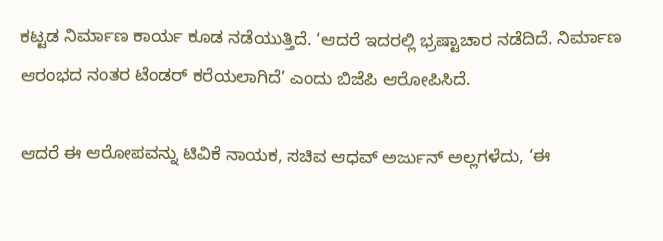ಕಟ್ಟಡ ನಿರ್ಮಾಣ ಕಾರ್ಯ ಕೂಡ ನಡೆಯುತ್ತಿದೆ. ‘ಆದರೆ ಇದರಲ್ಲಿ ಭ್ರಷ್ಟಾಚಾರ ನಡೆದಿದೆ. ನಿರ್ಮಾಣ ಆರಂಭದ ನಂತರ ಟೆಂಡರ್‌ ಕರೆಯಲಾಗಿದೆ’ ಎಂದು ಬಿಜೆಪಿ ಆರೋಪಿಸಿದೆ.

ಆದರೆ ಈ ಆರೋಪವನ್ನು ಟಿವಿಕೆ ನಾಯಕ, ಸಚಿವ ಆಧವ್‌ ಅರ್ಜುನ್‌ ಅಲ್ಲಗಳೆದು, ‘ಈ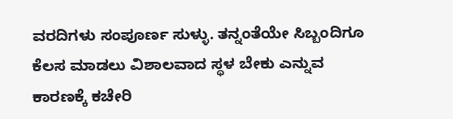ವರದಿಗಳು ಸಂಪೂರ್ಣ ಸುಳ್ಳು. ತನ್ನಂತೆಯೇ ಸಿಬ್ಬಂದಿಗೂ ಕೆಲಸ ಮಾಡಲು ವಿಶಾಲವಾದ ಸ್ಥಳ ಬೇಕು ಎನ್ನುವ ಕಾರಣಕ್ಕೆ ಕಚೇರಿ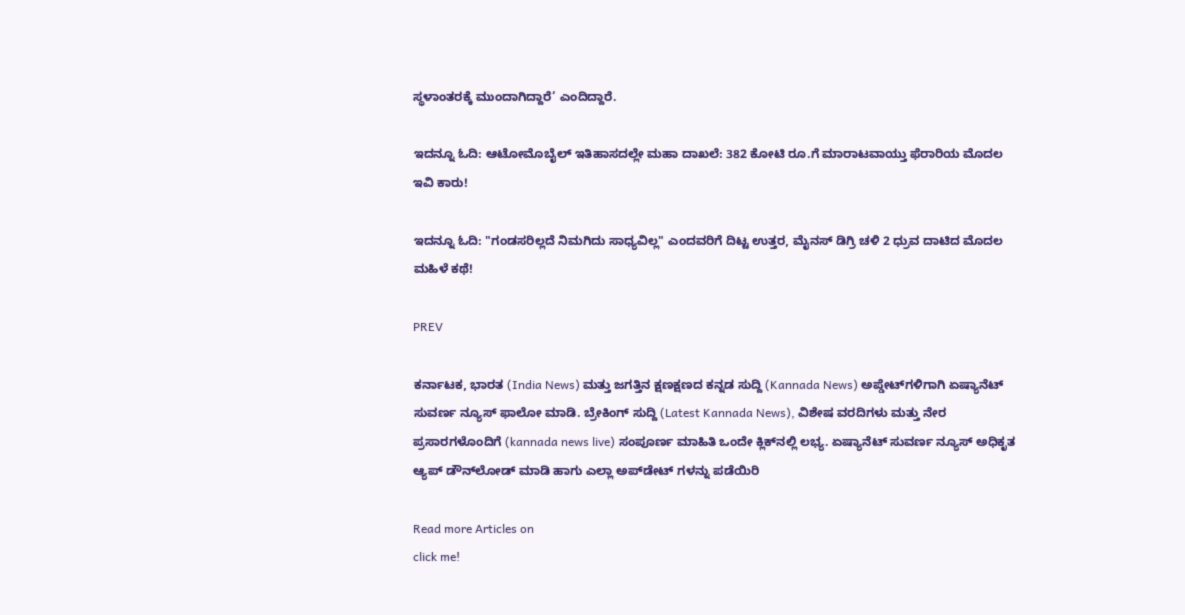ಸ್ಥಳಾಂತರಕ್ಕೆ ಮುಂದಾಗಿದ್ದಾರೆ‘ ಎಂದಿದ್ದಾರೆ.

ಇದನ್ನೂ ಓದಿ: ಆಟೋಮೊಬೈಲ್ ಇತಿಹಾಸದಲ್ಲೇ ಮಹಾ ದಾಖಲೆ: 382 ಕೋಟಿ ರೂ.ಗೆ ಮಾರಾಟವಾಯ್ತು ಫೆರಾರಿಯ ಮೊದಲ ಇವಿ ಕಾರು!

ಇದನ್ನೂ ಓದಿ: "ಗಂಡಸರಿಲ್ಲದೆ ನಿಮಗಿದು ಸಾಧ್ಯವಿಲ್ಲ" ಎಂದವರಿಗೆ ದಿಟ್ಟ ಉತ್ತರ, ಮೈನಸ್ ಡಿಗ್ರಿ ಚಳಿ 2 ಧ್ರುವ ದಾಟಿದ ಮೊದಲ ಮಹಿಳೆ ಕಥೆ!

PREV

ಕರ್ನಾಟಕ, ಭಾರತ (India News) ಮತ್ತು ಜಗತ್ತಿನ ಕ್ಷಣಕ್ಷಣದ ಕನ್ನಡ ಸುದ್ದಿ (Kannada News) ಅಪ್ಡೇಟ್‌ಗಳಿಗಾಗಿ ಏಷ್ಯಾನೆಟ್ ಸುವರ್ಣ ನ್ಯೂಸ್‌ ಫಾಲೋ ಮಾಡಿ. ಬ್ರೇಕಿಂಗ್ ಸುದ್ದಿ (Latest Kannada News), ವಿಶೇಷ ವರದಿಗಳು ಮತ್ತು ನೇರ ಪ್ರಸಾರಗಳೊಂದಿಗೆ (kannada news live) ಸಂಪೂರ್ಣ ಮಾಹಿತಿ ಒಂದೇ ಕ್ಲಿಕ್‌ನಲ್ಲಿ ಲಭ್ಯ. ಏಷ್ಯಾನೆಟ್ ಸುವರ್ಣ ನ್ಯೂಸ್ ಅಧಿಕೃತ ಆ್ಯಪ್ ಡೌನ್‌ಲೋಡ್ ಮಾಡಿ ಹಾಗು ಎಲ್ಲಾ ಅಪ್‌ಡೇಟ್ ಗಳನ್ನು ಪಡೆಯಿರಿ

Read more Articles on
click me!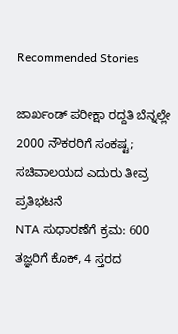Recommended Stories

ಜಾರ್ಖಂಡ್‌ ಪರೀಕ್ಷಾ ರದ್ದತಿ ಬೆನ್ನಲ್ಲೇ 2000 ನೌಕರರಿಗೆ ಸಂಕಷ್ಟ; ಸಚಿವಾಲಯದ ಎದುರು ತೀವ್ರ ಪ್ರತಿಭಟನೆ
NTA ಸುಧಾರಣೆಗೆ ಕ್ರಮ: 600 ತಜ್ಞರಿಗೆ ಕೊಕ್‌, 4 ಸ್ತರದ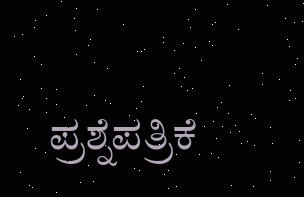ಪ್ರಶ್ನೆಪತ್ರಿಕೆ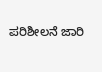ಪರಿಶೀಲನೆ ಜಾರಿ